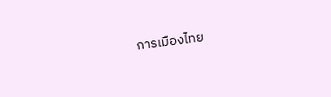การเมืองไทย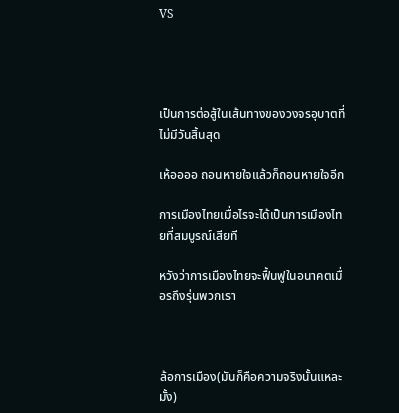VS




เป็นการต่อสู้ในเส้นทางของวงจรอุบาตที่ไม่มีวันสิ้นสุด

เห้ออออ ถอนหายใจแล้วก็ถอนหายใจอีก

การเมืองไทยเมื่อไรจะได้เป็นการเมืองไทยที่สมบูรณ์เสียที

หวังว่าการเมืองไทยจะฟื้นฟูในอนาคตเมื่อรถึงรุ่นพวกเรา



ล้อการเมือง(มันก็คือความจริงนั้นแหละมั้ง)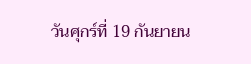วันศุกร์ที่ 19 กันยายน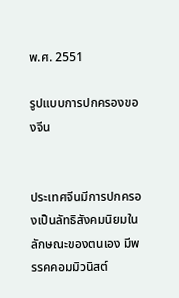พ.ศ. 2551

รูปแบบการปกครองของจีน


ประเทศจีนมีการปกครองเป็นลัทธิสังคมนิยมในลักษณะของตนเอง มีพรรคคอมมิวนิสต์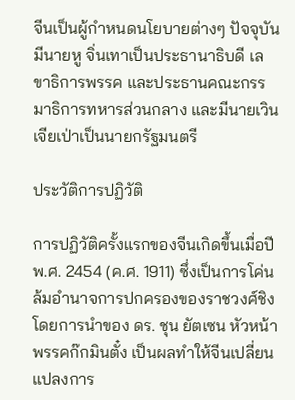จีนเป็นผู้กำหนดนโยบายต่างๆ ปัจจุบันมีนายหู จิ่นเทาเป็นประธานาธิบดี เลขาธิการพรรค และประธานคณะกรรมาธิการทหารส่วนกลาง และมีนายเวิน เจียเป่าเป็นนายกรัฐมนตรี

ประวัติการปฏิวัติ

การปฏิวัติครั้งแรกของจีนเกิดขึ้นเมื่อปี พ.ศ. 2454 (ค.ศ. 1911) ซึ่งเป็นการโค่นล้มอำนาจการปกครองของราชวงศ์ชิง โดยการนำของ ดร. ชุน ยัตเซน หัวหน้าพรรคก๊กมินตั๋ง เป็นผลทำให้จีนเปลี่ยนแปลงการ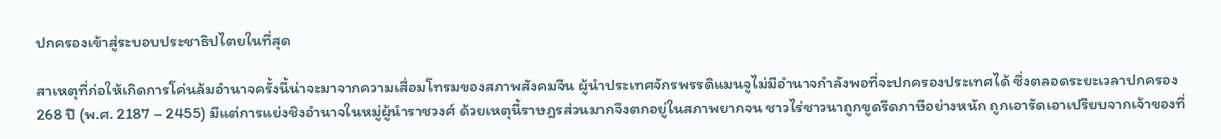ปกครองเข้าสู่ระบอบประชาธิปไตยในที่สุด

สาเหตุที่ก่อให้เกิดการโค่นล้มอำนาจครั้งนี้น่าจะมาจากความเสื่อมโทรมของสภาพสังคมจีน ผู้นำประเทศจักรพรรดิแมนจูไม่มีอำนาจกำลังพอที่จะปกครองประเทศได้ ซึ่งตลอดระยะเวลาปกครอง 268 ปี (พ.ศ. 2187 – 2455) มีแต่การแย่งชิงอำนาจในหมู่ผู้นำราชวงศ์ ด้วยเหตุนี้ราษฎรส่วนมากจึงตกอยู่ในสภาพยากจน ชาวไร่ชาวนาถูกขูดรีดภาษีอย่างหนัก ถูกเอารัดเอาเปรียบจากเจ้าของที่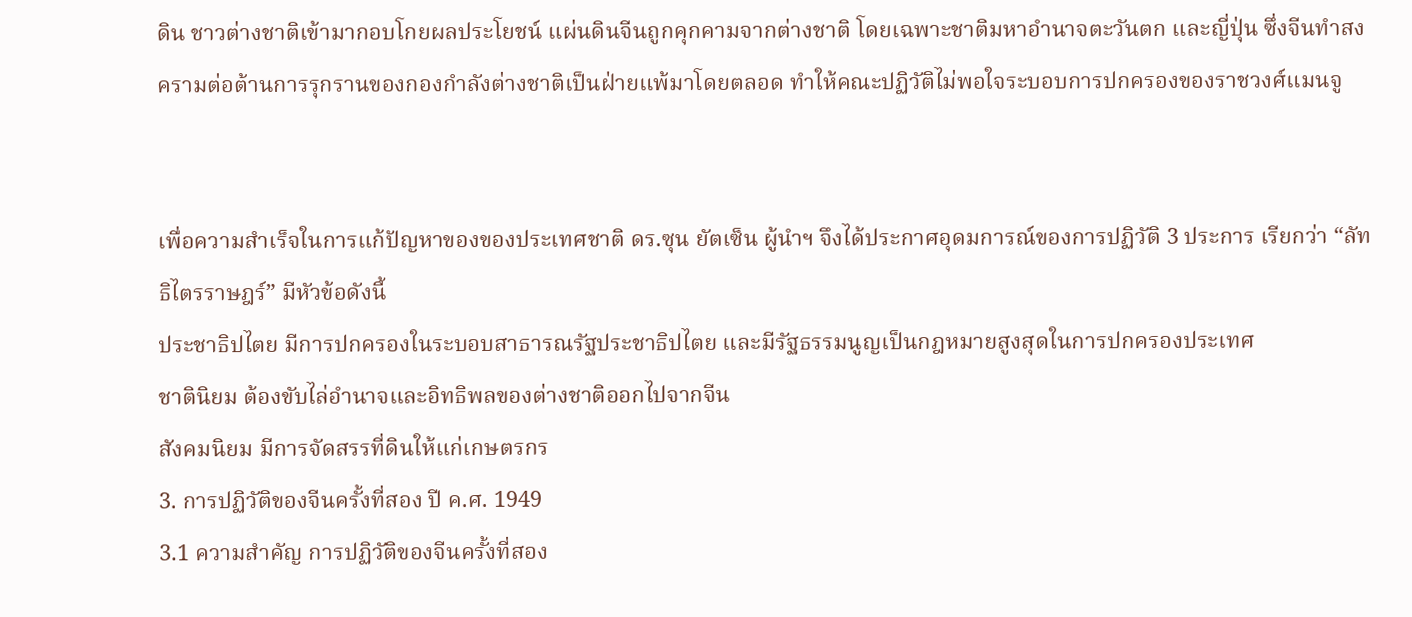ดิน ชาวต่างชาติเข้ามากอบโกยผลประโยชน์ แผ่นดินจีนถูกคุกคามจากต่างชาติ โดยเฉพาะชาติมหาอำนาจตะวันตก และญี่ปุ่น ซึ่งจีนทำสงครามต่อต้านการรุกรานของกองกำลังต่างชาติเป็นฝ่ายแพ้มาโดยตลอด ทำให้คณะปฏิวัติไม่พอใจระบอบการปกครองของราชวงศ์แมนจู


เพื่อความสำเร็จในการแก้ปัญหาของของประเทศชาติ ดร.ซุน ยัตเซ็น ผู้นำฯ จึงได้ประกาศอุดมการณ์ของการปฏิวัติ 3 ประการ เรียกว่า “ลัทธิไตรราษฎร์” มีหัวข้อดังนี้
ประชาธิปไตย มีการปกครองในระบอบสาธารณรัฐประชาธิปไตย และมีรัฐธรรมนูญเป็นกฎหมายสูงสุดในการปกครองประเทศ
ชาตินิยม ต้องขับไล่อำนาจและอิทธิพลของต่างชาติออกไปจากจีน
สังคมนิยม มีการจัดสรรที่ดินให้แก่เกษตรกร
3. การปฏิวัติของจีนครั้งที่สอง ปี ค.ศ. 1949
3.1 ความสำคัญ การปฏิวัติของจีนครั้งที่สอง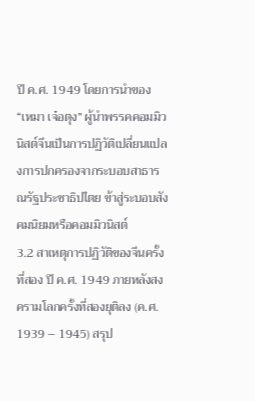ปี ค.ศ. 1949 โดยการนำของ “เหมา เจ๋อตุง” ผู้นำพรรคคอมมิวนิสต์จีนเป็นการปฏิวัติเปลี่ยนแปลงการปกครองจากระบอบสาธารณรัฐประชาธิปไตย ข้าสู่ระบอบสังคมนิยมหรือคอมมิวนิสต์
3.2 สาเหตุการปฏิวัติของจีนครั้งที่สอง ปี ค.ศ. 1949 ภายหลังสงครามโลกครั้งที่สองยุติลง (ค.ศ. 1939 – 1945) สรุป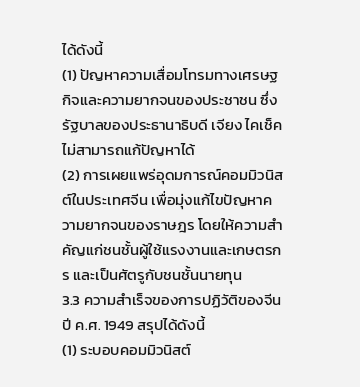ได้ดังนี้
(1) ปัญหาความเสื่อมโทรมทางเศรษฐกิจและความยากจนของประชาชน ซึ่งรัฐบาลของประธานาธิบดี เจียง ไคเช็ค ไม่สามารถแก้ปัญหาได้
(2) การเผยแพร่อุดมการณ์คอมมิวนิสต์ในประเทศจีน เพื่อมุ่งแก้ไขปัญหาความยากจนของราษฎร โดยให้ความสำคัญแก่ชนชั้นผู้ใช้แรงงานและเกษตรกร และเป็นศัตรูกับชนชั้นนายทุน
3.3 ความสำเร็จของการปฏิวัติของจีนปี ค.ศ. 1949 สรุปได้ดังนี้
(1) ระบอบคอมมิวนิสต์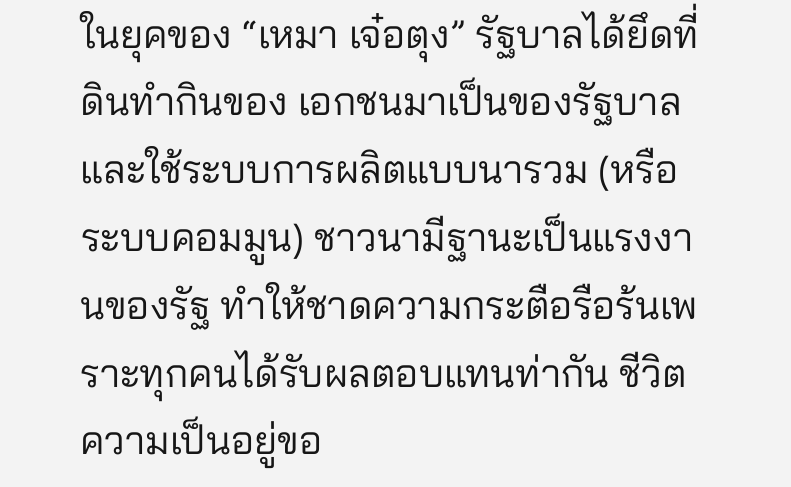ในยุคของ “เหมา เจ๋อตุง” รัฐบาลได้ยึดที่ดินทำกินของ เอกชนมาเป็นของรัฐบาล และใช้ระบบการผลิตแบบนารวม (หรือระบบคอมมูน) ชาวนามีฐานะเป็นแรงงานของรัฐ ทำให้ชาดความกระตือรือร้นเพราะทุกคนได้รับผลตอบแทนท่ากัน ชีวิตความเป็นอยู่ขอ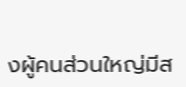งผู้คนส่วนใหญ่มีส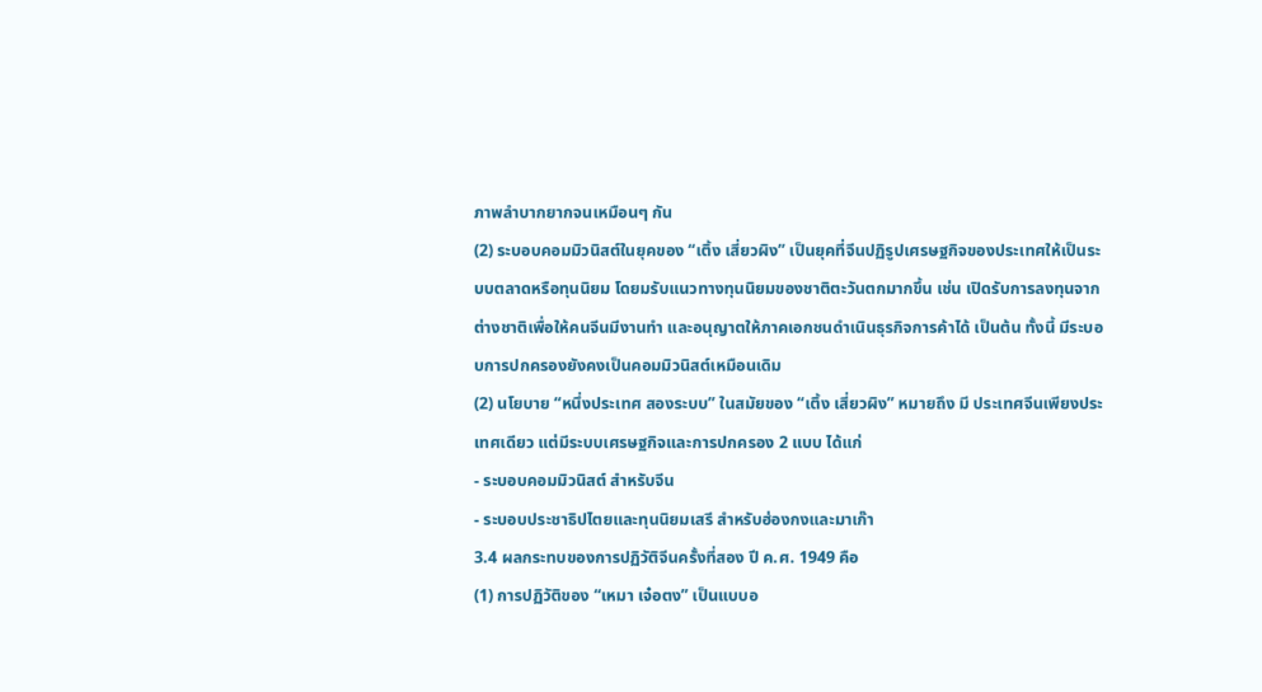ภาพลำบากยากจนเหมือนๆ กัน
(2) ระบอบคอมมิวนิสต์ในยุคของ “เติ้ง เสี่ยวผิง” เป็นยุคที่จีนปฏิรูปเศรษฐกิจของประเทศให้เป็นระบบตลาดหรือทุนนิยม โดยมรับแนวทางทุนนิยมของชาติตะวันตกมากขึ้น เช่น เปิดรับการลงทุนจากต่างชาติเพื่อให้คนจีนมีงานทำ และอนุญาตให้ภาคเอกชนดำเนินธุรกิจการค้าได้ เป็นต้น ทั้งนี้ มีระบอบการปกครองยังคงเป็นคอมมิวนิสต์เหมือนเดิม
(2) นโยบาย “หนึ่งประเทศ สองระบบ” ในสมัยของ “เติ้ง เสี่ยวผิง” หมายถึง มี ประเทศจีนเพียงประเทศเดียว แต่มีระบบเศรษฐกิจและการปกครอง 2 แบบ ได้แก่
- ระบอบคอมมิวนิสต์ สำหรับจีน
- ระบอบประชาธิปไตยและทุนนิยมเสรี สำหรับฮ่องกงและมาเก๊า
3.4 ผลกระทบของการปฏิวัติจีนครั้งที่สอง ปี ค.ศ. 1949 คือ
(1) การปฏิวัติของ “เหมา เจ๋อตง” เป็นแบบอ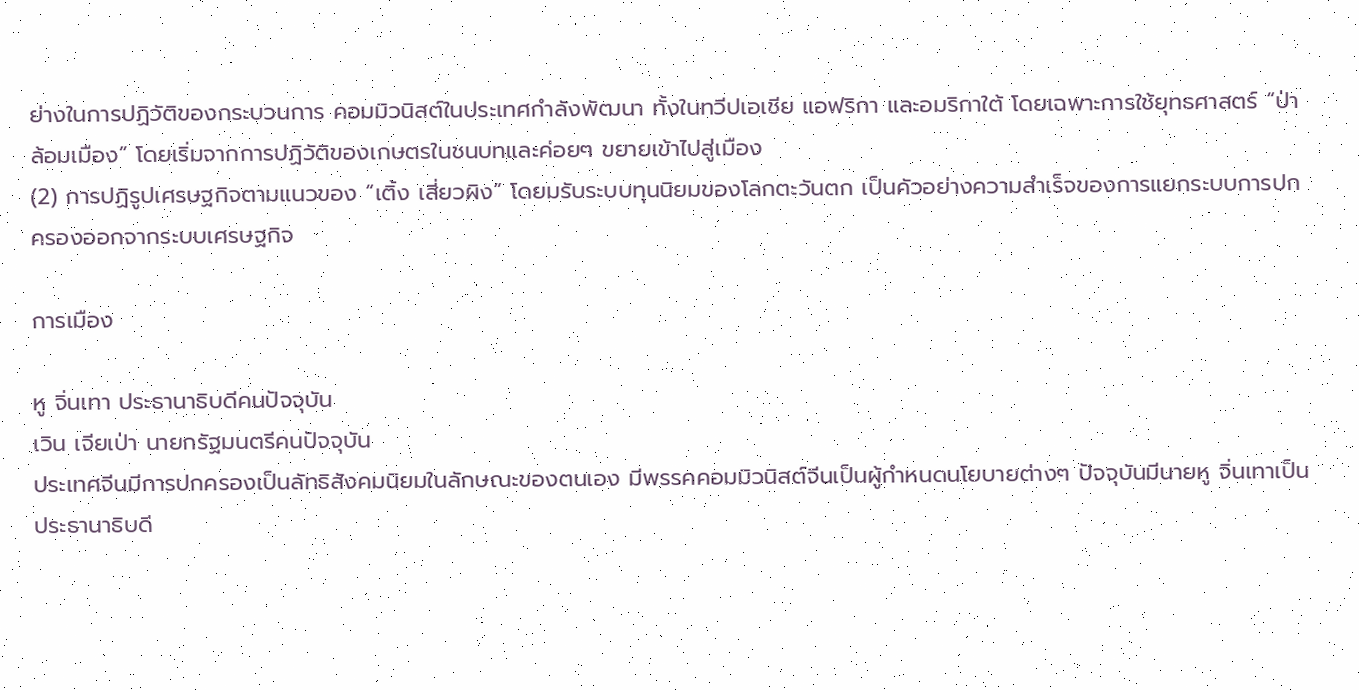ย่างในการปฏิวัติของกระบวนการ คอมมิวนิสต์ในประเทศกำลังพัฒนา ทั้งในทวีปเอเชีย แอฟริกา และอมริกาใต้ โดยเฉพาะการใช้ยุทธศาสตร์ “ป่าล้อมเมือง” โดยเริ่มจากการปฏิวัติของเกษตรในชนบทและค่อยๆ ขยายเข้าไปสู่เมือง
(2) การปฏิรูปเศรษฐกิจตามแนวของ “เติ้ง เสี่ยวผิง” โดยมรับระบบทุนนิยมของโลกตะวันตก เป็นคัวอย่างความสำเร็จของการแยกระบบการปกครองออกจากระบบเศรษฐกิจ

การเมือง

หู จิ่นเทา ประธานาธิบดีคนปัจจุบัน
เวิน เจียเป่า นายกรัฐมนตรีคนปัจจุบัน
ประเทศจีนมีการปกครองเป็นลัทธิสังคมนิยมในลักษณะของตนเอง มีพรรคคอมมิวนิสต์จีนเป็นผู้กำหนดนโยบายต่างๆ ปัจจุบันมีนายหู จิ่นเทาเป็นประธานาธิบดี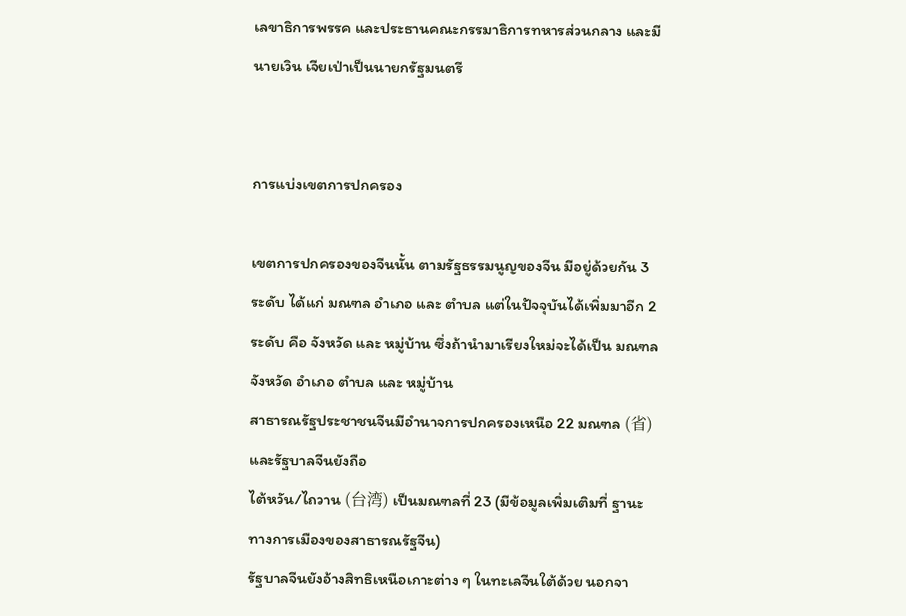เลขาธิการพรรค และประธานคณะกรรมาธิการทหารส่วนกลาง และมีนายเวิน เจียเป่าเป็นนายกรัฐมนตรี


การแบ่งเขตการปกครอง

เขตการปกครองของจีนนั้น ตามรัฐธรรมนูญของจีน มีอยู่ด้วยกัน 3 ระดับ ได้แก่ มณฑล อำเภอ และ ตำบล แต่ในปัจจุบันได้เพิ่มมาอีก 2 ระดับ คือ จังหวัด และ หมู่บ้าน ซึ่งถ้านำมาเรียงใหม่จะได้เป็น มณฑล จังหวัด อำเภอ ตำบล และ หมู่บ้าน
สาธารณรัฐประชาชนจีนมีอำนาจการปกครองเหนือ 22 มณฑล (省) และรัฐบาลจีนยังถือ
ไต้หวัน/ไถวาน (台湾) เป็นมณฑลที่ 23 (มีข้อมูลเพิ่มเติมที่ ฐานะทางการเมืองของสาธารณรัฐจีน)
รัฐบาลจีนยังอ้างสิทธิเหนือเกาะต่าง ๆ ในทะเลจีนใต้ด้วย นอกจา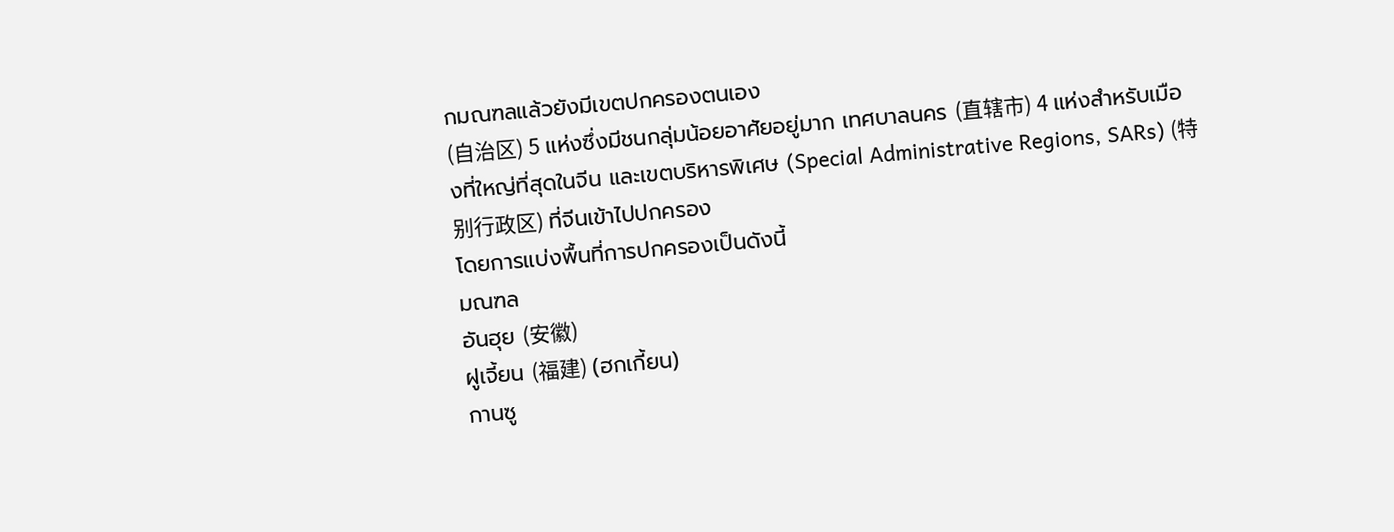กมณฑลแล้วยังมีเขตปกครองตนเอง
(自治区) 5 แห่งซึ่งมีชนกลุ่มน้อยอาศัยอยู่มาก เทศบาลนคร (直辖市) 4 แห่งสำหรับเมืองที่ใหญ่ที่สุดในจีน และเขตบริหารพิเศษ (Special Administrative Regions, SARs) (特别行政区) ที่จีนเข้าไปปกครอง
โดยการแบ่งพื้นที่การปกครองเป็นดังนี้
มณฑล
อันฮุย (安徽)
ฝูเจี้ยน (福建) (ฮกเกี้ยน)
กานซู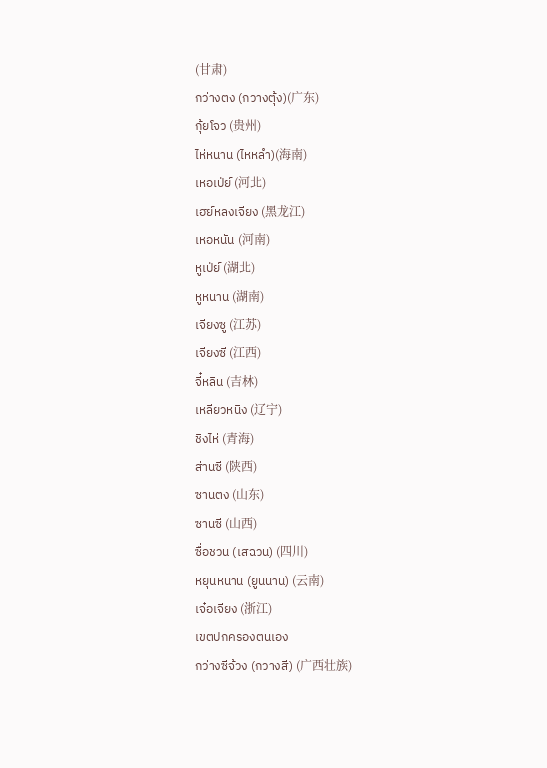(甘肃)
กว่างตง (กวางตุ้ง)(广东)
กุ้ยโจว (贵州)
ไห่หนาน (ไหหลำ)(海南)
เหอเป่ย์ (河北)
เฮย์หลงเจียง (黑龙江)
เหอหนัน (河南)
หูเป่ย์ (湖北)
หูหนาน (湖南)
เจียงซู (江苏)
เจียงซี (江西)
จี๋หลิน (吉林)
เหลียวหนิง (辽宁)
ชิงไห่ (青海)
ส่านซี (陕西)
ซานตง (山东)
ซานซี (山西)
ซื่อชวน (เสฉวน) (四川)
หยุนหนาน (ยูนนาน) (云南)
เจ๋อเจียง (浙江)
เขตปกครองตนเอง
กว่างซีจ้วง (กวางสี) (广西壮族)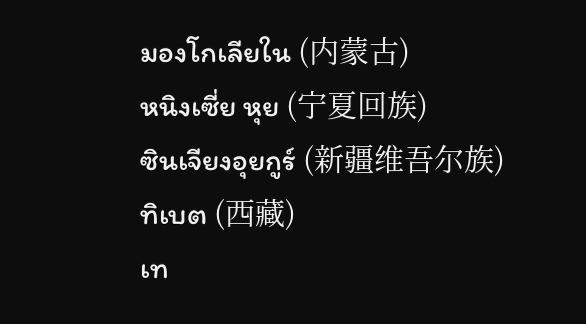มองโกเลียใน (内蒙古)
หนิงเซี่ย หุย (宁夏回族)
ซินเจียงอุยกูร์ (新疆维吾尔族)
ทิเบต (西藏)
เท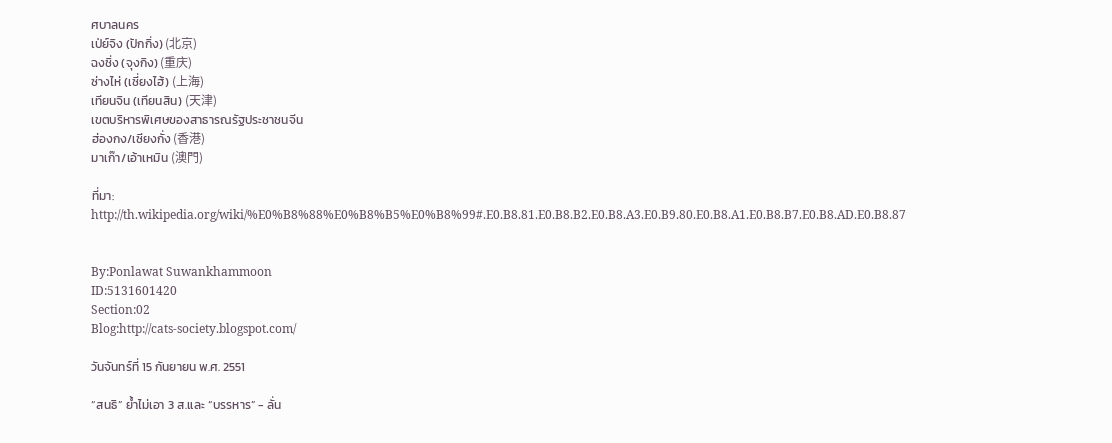ศบาลนคร
เป่ย์จิง (ปักกิ่ง) (北京)
ฉงชิ่ง (จุงกิง) (重庆)
ซ่างไห่ (เซี่ยงไฮ้) (上海)
เทียนจิน (เทียนสิน) (天津)
เขตบริหารพิเศษของสาธารณรัฐประชาชนจีน
ฮ่องกง/เซียงกั่ง (香港)
มาเก๊า/เอ้าเหมิน (澳門)

ที่มา: http://th.wikipedia.org/wiki/%E0%B8%88%E0%B8%B5%E0%B8%99#.E0.B8.81.E0.B8.B2.E0.B8.A3.E0.B9.80.E0.B8.A1.E0.B8.B7.E0.B8.AD.E0.B8.87


By:Ponlawat Suwankhammoon
ID:5131601420
Section:02
Blog:http://cats-society.blogspot.com/

วันจันทร์ที่ 15 กันยายน พ.ศ. 2551

“สนธิ” ย้ำไม่เอา 3 ส.และ “บรรหาร” - ลั่น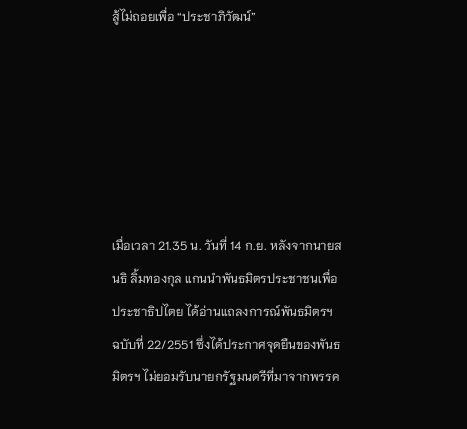สู้ไม่ถอยเพื่อ “ประชาภิวัฒน์”






เมื่อเวลา 21.35 น. วันที่ 14 ก.ย. หลังจากนายสนธิ ลิ้มทองกุล แกนนำพันธมิตรประชาชนเพื่อประชาธิปไตย ได้อ่านแถลงการณ์พันธมิตรฯ ฉบับที่ 22/2551 ซึ่งได้ประกาศจุดยืนของพันธมิตรฯ ไม่ยอมรับนายกรัฐมนตรีที่มาจากพรรค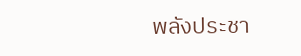พลังประชา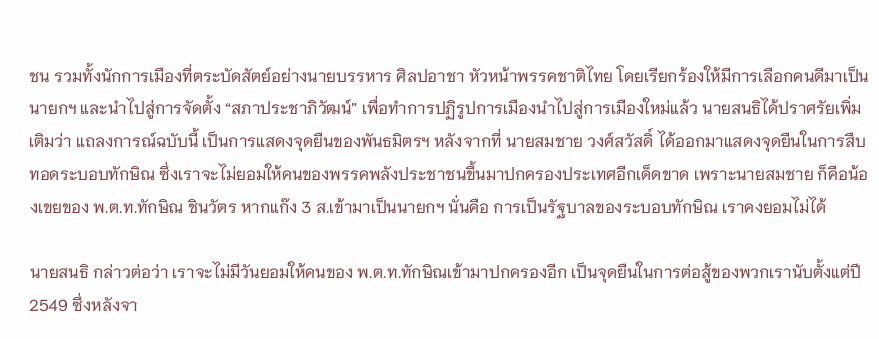ชน รวมทั้งนักการเมืองที่ตระบัดสัตย์อย่างนายบรรหาร ศิลปอาชา หัวหน้าพรรคชาติไทย โดยเรียกร้องให้มีการเลือกคนดีมาเป็นนายกฯ และนำไปสู่การจัดตั้ง “สภาประชาภิวัฒน์” เพื่อทำการปฏิรูปการเมืองนำไปสู่การเมืองใหม่แล้ว นายสนธิได้ปราศรัยเพิ่มเติมว่า แถลงการณ์ฉบับนี้ เป็นการแสดงจุดยืนของพันธมิตรฯ หลังจากที่ นายสมชาย วงศ์สวัสดิ์ ได้ออกมาแสดงจุดยืนในการสืบทอดระบอบทักษิณ ซึ่งเราจะไม่ยอมให้คนของพรรคพลังประชาชนขึ้นมาปกครองประเทศอีกเด็ดขาด เพราะนายสมชาย ก็คือน้องเขยของ พ.ต.ท.ทักษิณ ชินวัตร หากแก๊ง 3 ส.เข้ามาเป็นนายกฯ นั่นคือ การเป็นรัฐบาลของระบอบทักษิณ เราคงยอมไม่ได้

นายสนธิ กล่าวต่อว่า เราจะไม่มีวันยอมให้คนของ พ.ต.ท.ทักษิณเข้ามาปกครองอีก เป็นจุดยืนในการต่อสู้ของพวกเรานับตั้งแต่ปี 2549 ซึ่งหลังจา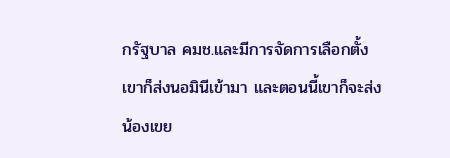กรัฐบาล คมช.และมีการจัดการเลือกตั้ง เขาก็ส่งนอมินีเข้ามา และตอนนี้เขาก็จะส่งน้องเขย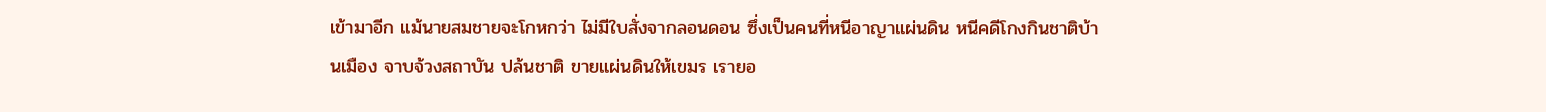เข้ามาอีก แม้นายสมชายจะโกหกว่า ไม่มีใบสั่งจากลอนดอน ซึ่งเป็นคนที่หนีอาญาแผ่นดิน หนีคดีโกงกินชาติบ้านเมือง จาบจ้วงสถาบัน ปล้นชาติ ขายแผ่นดินให้เขมร เรายอ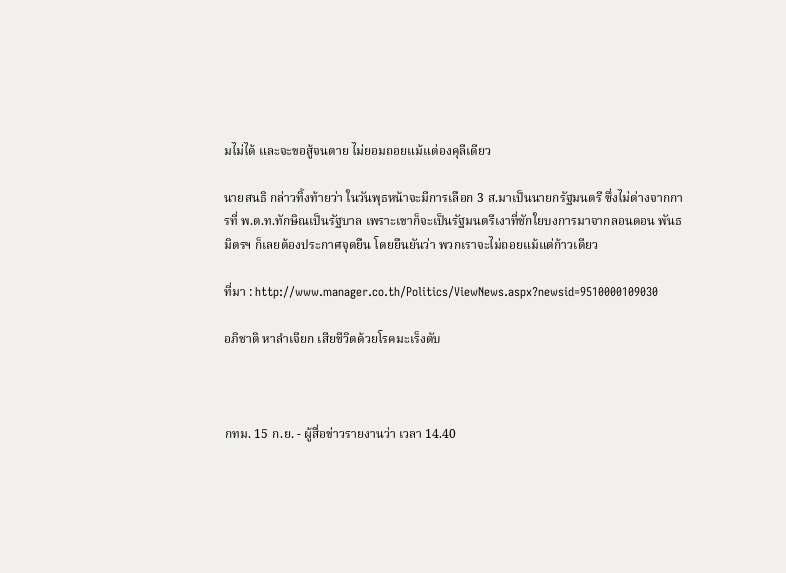มไม่ได้ และจะขอสู้จนตาย ไม่ยอมถอยแม้แต่องคุลีเดียว

นายสนธิ กล่าวทิ้งท้ายว่า ในวันพุธหน้าจะมีการเลือก 3 ส.มาเป็นนายกรัฐมนตรี ซึ่งไม่ต่างจากการที่ พ.ต.ท.ทักษิณเป็นรัฐบาล เพราะเขาก็จะเป็นรัฐมนตรีเงาที่ชักใยบงการมาจากลอนดอน พันธมิตรฯ ก็เลยต้องประกาศจุดยืน โดยยืนยันว่า พวกเราจะไม่ถอยแม้แต่ก้าวเดียว

ที่มา : http://www.manager.co.th/Politics/ViewNews.aspx?newsid=9510000109030

อภิชาติ หาลำเจียก เสียชีวิตด้วยโรคมะเร็งตับ



กทม. 15 ก.ย. - ผู้สื่อข่าวรายงานว่า เวลา 14.40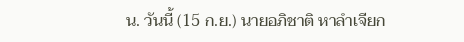น. วันนี้ (15 ก.ย.) นายอภิชาติ หาลำเจียก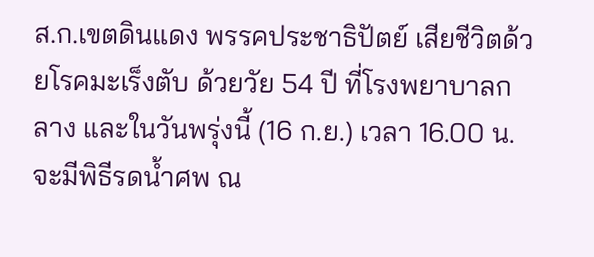ส.ก.เขตดินแดง พรรคประชาธิปัตย์ เสียชีวิตด้วยโรคมะเร็งตับ ด้วยวัย 54 ปี ที่โรงพยาบาลกลาง และในวันพรุ่งนี้ (16 ก.ย.) เวลา 16.00 น. จะมีพิธีรดน้ำศพ ณ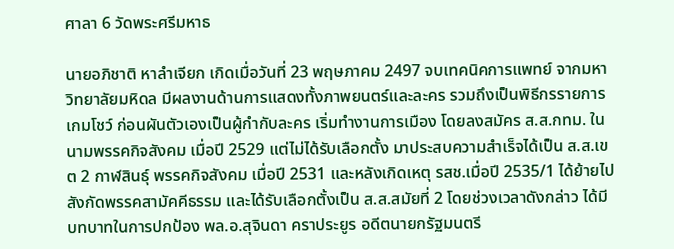ศาลา 6 วัดพระศรีมหาธ

นายอภิชาติ หาลำเจียก เกิดเมื่อวันที่ 23 พฤษภาคม 2497 จบเทคนิคการแพทย์ จากมหาวิทยาลัยมหิดล มีผลงานด้านการแสดงทั้งภาพยนตร์และละคร รวมถึงเป็นพิธีกรรายการเกมโชว์ ก่อนผันตัวเองเป็นผู้กำกับละคร เริ่มทำงานการเมือง โดยลงสมัคร ส.ส.กทม. ในนามพรรคกิจสังคม เมื่อปี 2529 แต่ไม่ได้รับเลือกตั้ง มาประสบความสำเร็จได้เป็น ส.ส.เขต 2 กาฬสินธุ์ พรรคกิจสังคม เมื่อปี 2531 และหลังเกิดเหตุ รสช.เมื่อปี 2535/1 ได้ย้ายไปสังกัดพรรคสามัคคีธรรม และได้รับเลือกตั้งเป็น ส.ส.สมัยที่ 2 โดยช่วงเวลาดังกล่าว ได้มีบทบาทในการปกป้อง พล.อ.สุจินดา คราประยูร อดีตนายกรัฐมนตรี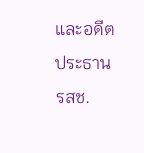และอดีตประธาน รสช.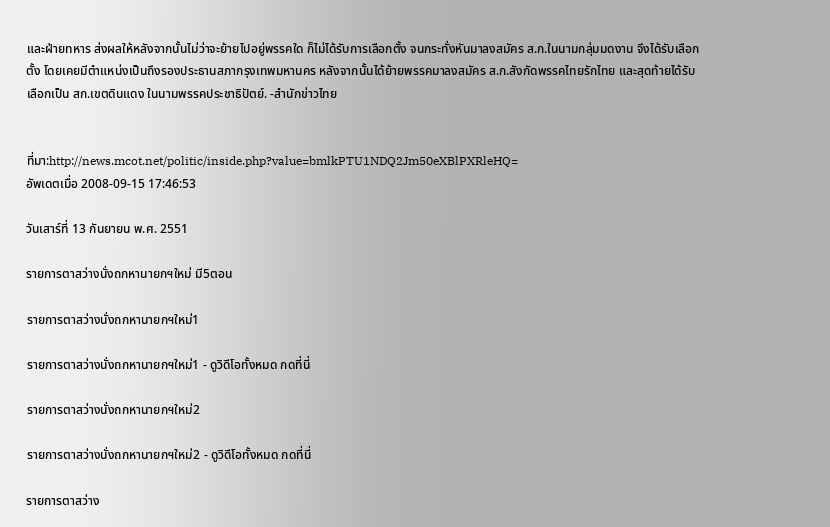และฝ่ายทหาร ส่งผลให้หลังจากนั้นไม่ว่าจะย้ายไปอยู่พรรคใด ก็ไม่ได้รับการเลือกตั้ง จนกระทั่งหันมาลงสมัคร ส.ก.ในนามกลุ่มมดงาน จึงได้รับเลือกตั้ง โดยเคยมีตำแหน่งเป็นถึงรองประธานสภากรุงเทพมหานคร หลังจากนั้นได้ย้ายพรรคมาลงสมัคร ส.ก.สังกัดพรรคไทยรักไทย และสุดท้ายได้รับเลือกเป็น สก.เขตดินแดง ในนามพรรคประชาธิปัตย์. -สำนักข่าวไทย


ที่มา:http://news.mcot.net/politic/inside.php?value=bmlkPTU1NDQ2Jm50eXBlPXRleHQ=
อัพเดตเมื่อ 2008-09-15 17:46:53

วันเสาร์ที่ 13 กันยายน พ.ศ. 2551

รายการตาสว่างนั่งถกหานายกฯใหม่ มี5ตอน

รายการตาสว่างนั่งถกหานายกฯใหม่1

รายการตาสว่างนั่งถกหานายกฯใหม่1 - ดูวิดีโอทั้งหมด กดที่นี่

รายการตาสว่างนั่งถกหานายกฯใหม่2

รายการตาสว่างนั่งถกหานายกฯใหม่2 - ดูวิดีโอทั้งหมด กดที่นี่

รายการตาสว่าง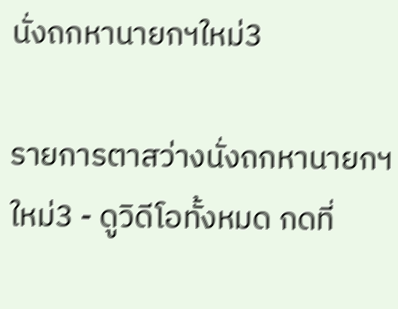นั่งถกหานายกฯใหม่3

รายการตาสว่างนั่งถกหานายกฯใหม่3 - ดูวิดีโอทั้งหมด กดที่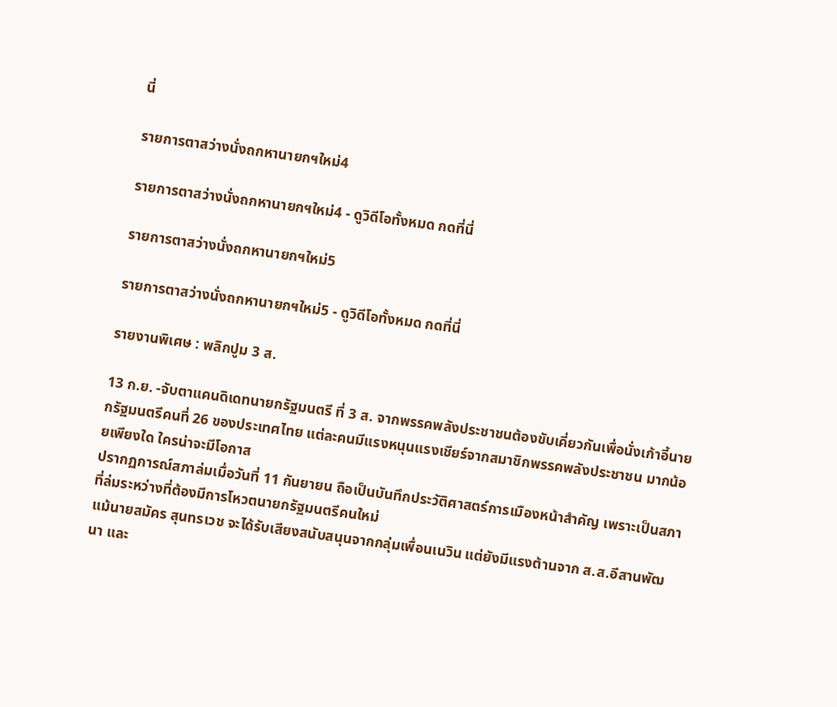นี่

รายการตาสว่างนั่งถกหานายกฯใหม่4

รายการตาสว่างนั่งถกหานายกฯใหม่4 - ดูวิดีโอทั้งหมด กดที่นี่

รายการตาสว่างนั่งถกหานายกฯใหม่5

รายการตาสว่างนั่งถกหานายกฯใหม่5 - ดูวิดีโอทั้งหมด กดที่นี่

รายงานพิเศษ : พลิกปูม 3 ส.

13 ก.ย. -จับตาแคนดิเดทนายกรัฐมนตรี ที่ 3 ส. จากพรรคพลังประชาชนต้องขับเคี่ยวกันเพื่อนั่งเก้าอี้นายกรัฐมนตรีคนที่ 26 ของประเทศไทย แต่ละคนมีแรงหนุนแรงเชียร์จากสมาชิกพรรคพลังประชาชน มากน้อยเพียงใด ใครน่าจะมีโอกาส
ปรากฏการณ์สภาล่มเมื่อวันที่ 11 กันยายน ถือเป็นบันทึกประวัติศาสตร์การเมืองหน้าสำคัญ เพราะเป็นสภาที่ล่มระหว่างที่ต้องมีการโหวตนายกรัฐมนตรีคนใหม่
แม้นายสมัคร สุนทรเวช จะได้รับเสียงสนับสนุนจากกลุ่มเพื่อนเนวิน แต่ยังมีแรงต้านจาก ส.ส.อีสานพัฒนา และ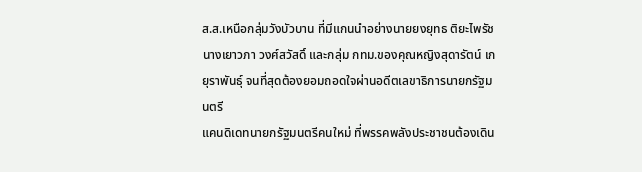ส.ส.เหนือกลุ่มวังบัวบาน ที่มีแกนนำอย่างนายยงยุทธ ติยะไพรัช นางเยาวภา วงศ์สวัสดิ์ และกลุ่ม กทม.ของคุณหญิงสุดารัตน์ เกยุราพันธุ์ จนที่สุดต้องยอมถอดใจผ่านอดีตเลขาธิการนายกรัฐมนตรี
แคนดิเดทนายกรัฐมนตรีคนใหม่ ที่พรรคพลังประชาชนต้องเดิน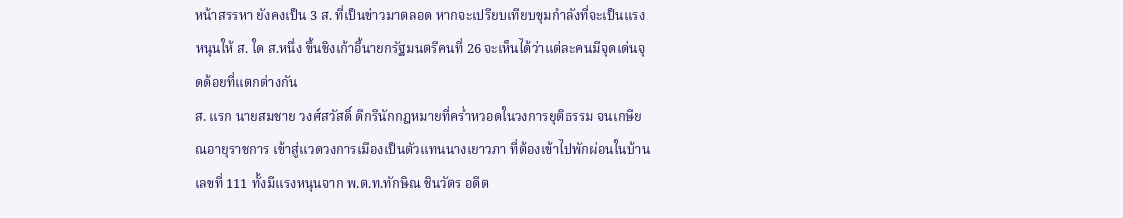หน้าสรรหา ยังคงเป็น 3 ส. ที่เป็นข่าวมาตลอด หากจะเปรียบเทียบขุมกำลังที่จะเป็นแรงหนุนให้ ส. ใด ส.หนึ่ง ขึ้นชิงเก้าอี้นายกรัฐมนตรีคนที่ 26 จะเห็นได้ว่าแต่ละคนมีจุดเด่นจุดด้อยที่แตกต่างกัน
ส. แรก นายสมชาย วงศ์สวัสดิ์ ดีกรีนักกฎหมายที่คร่ำหวอดในวงการยุติธรรม จนเกษียณอายุราชการ เข้าสู่แวดวงการเมืองเป็นตัวแทนนางเยาวภา ที่ต้องเข้าไปพักผ่อนในบ้านเลขที่ 111 ทั้งมีแรงหนุนจาก พ.ต.ท.ทักษิณ ชินวัตร อดีต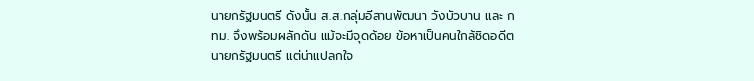นายกรัฐมนตรี ดังนั้น ส.ส.กลุ่มอีสานพัฒนา วังบัวบาน และ กทม. จึงพร้อมผลักดัน แม้จะมีจุดด้อย ข้อหาเป็นคนใกล้ชิดอดีตนายกรัฐมนตรี แต่น่าแปลกใจ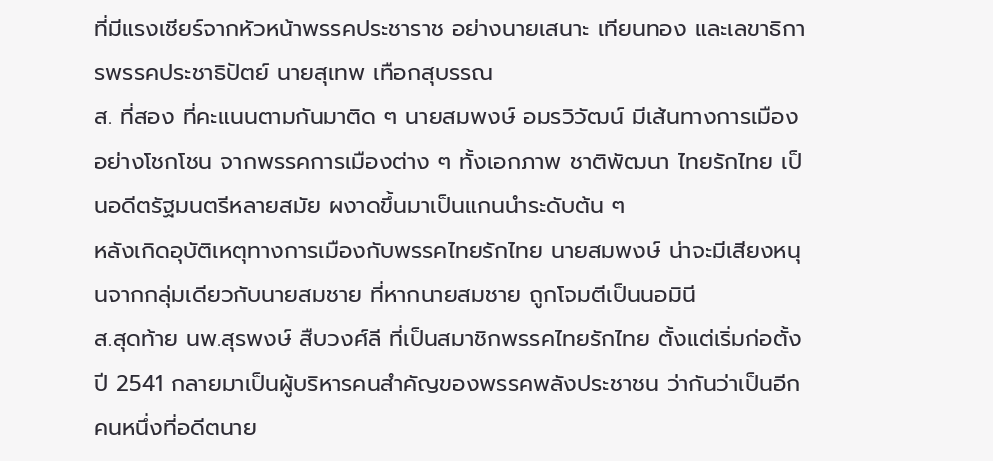ที่มีแรงเชียร์จากหัวหน้าพรรคประชาราช อย่างนายเสนาะ เทียนทอง และเลขาธิการพรรคประชาธิปัตย์ นายสุเทพ เทือกสุบรรณ
ส. ที่สอง ที่คะแนนตามกันมาติด ๆ นายสมพงษ์ อมรวิวัฒน์ มีเส้นทางการเมืองอย่างโชกโชน จากพรรคการเมืองต่าง ๆ ทั้งเอกภาพ ชาติพัฒนา ไทยรักไทย เป็นอดีตรัฐมนตรีหลายสมัย ผงาดขึ้นมาเป็นแกนนำระดับต้น ๆ
หลังเกิดอุบัติเหตุทางการเมืองกับพรรคไทยรักไทย นายสมพงษ์ น่าจะมีเสียงหนุนจากกลุ่มเดียวกับนายสมชาย ที่หากนายสมชาย ถูกโจมตีเป็นนอมินี
ส.สุดท้าย นพ.สุรพงษ์ สืบวงศ์ลี ที่เป็นสมาชิกพรรคไทยรักไทย ตั้งแต่เริ่มก่อตั้งปี 2541 กลายมาเป็นผู้บริหารคนสำคัญของพรรคพลังประชาชน ว่ากันว่าเป็นอีกคนหนึ่งที่อดีตนาย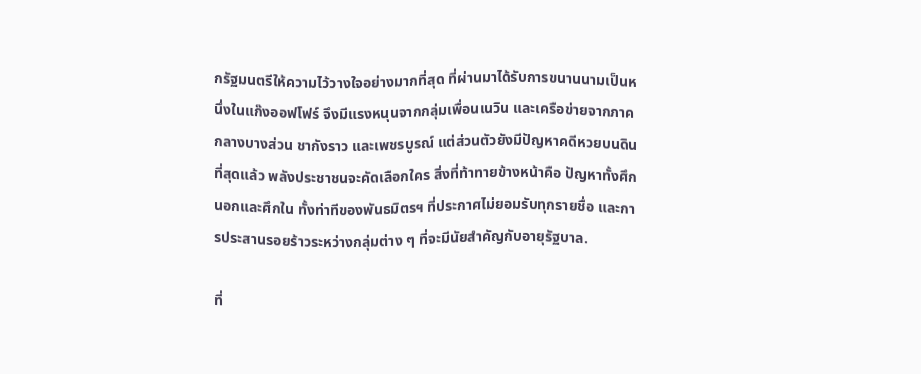กรัฐมนตรีให้ความไว้วางใจอย่างมากที่สุด ที่ผ่านมาได้รับการขนานนามเป็นหนึ่งในแก๊งออฟโฟร์ จึงมีแรงหนุนจากกลุ่มเพื่อนเนวิน และเครือข่ายจากภาคกลางบางส่วน ชากังราว และเพชรบูรณ์ แต่ส่วนตัวยังมีปัญหาคดีหวยบนดิน
ที่สุดแล้ว พลังประชาชนจะคัดเลือกใคร สิ่งที่ท้าทายข้างหน้าคือ ปัญหาทั้งศึกนอกและศึกใน ทั้งท่าทีของพันธมิตรฯ ที่ประกาศไม่ยอมรับทุกรายชื่อ และการประสานรอยร้าวระหว่างกลุ่มต่าง ๆ ที่จะมีนัยสำคัญกับอายุรัฐบาล.

ที่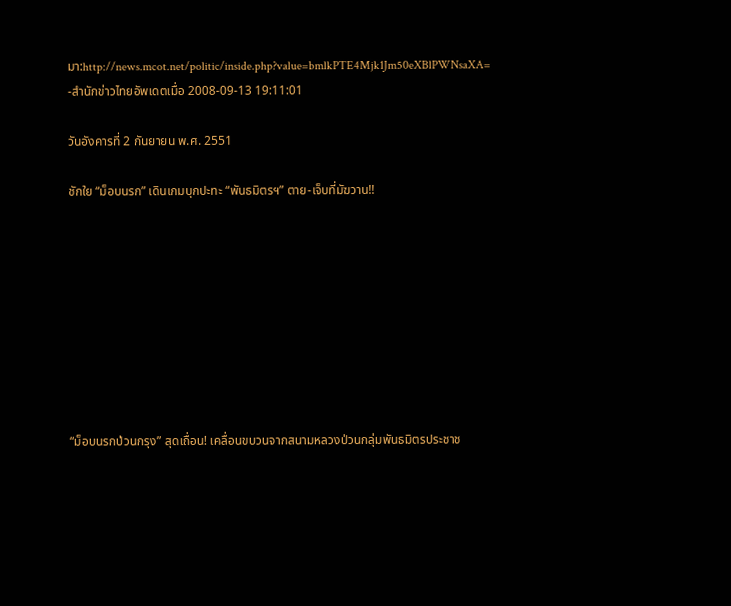มา:http://news.mcot.net/politic/inside.php?value=bmlkPTE4Mjk1Jm50eXBlPWNsaXA=
-สำนักข่าวไทยอัพเดตเมื่อ 2008-09-13 19:11:01

วันอังคารที่ 2 กันยายน พ.ศ. 2551

ชักใย “ม็อบนรก” เดินเกมบุกปะทะ “พันธมิตรฯ” ตาย-เจ็บที่มัฆวาน!!









“ม็อบนรกป่วนกรุง” สุดเถื่อน! เคลื่อนขบวนจากสนามหลวงป่วนกลุ่มพันธมิตรประชาช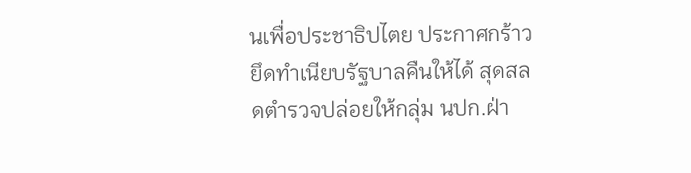นเพื่อประชาธิปไตย ประกาศกร้าวยึดทำเนียบรัฐบาลคืนให้ได้ สุดสลดตำรวจปล่อยให้กลุ่ม นปก.ฝ่า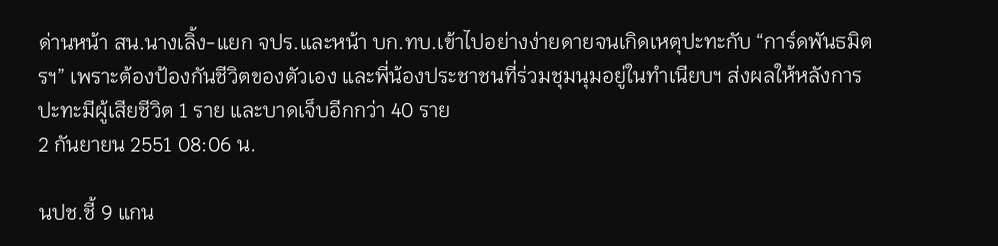ด่านหน้า สน.นางเลิ้ง-แยก จปร.และหน้า บก.ทบ.เข้าไปอย่างง่ายดายจนเกิดเหตุปะทะกับ “การ์ดพันธมิตรฯ” เพราะต้องป้องกันชีวิตของตัวเอง และพี่น้องประชาชนที่ร่วมชุมนุมอยู่ในทำเนียบฯ ส่งผลให้หลังการปะทะมีผู้เสียชีวิต 1 ราย และบาดเจ็บอีกกว่า 40 ราย
2 กันยายน 2551 08:06 น.

นปช.ชี้ 9 แกน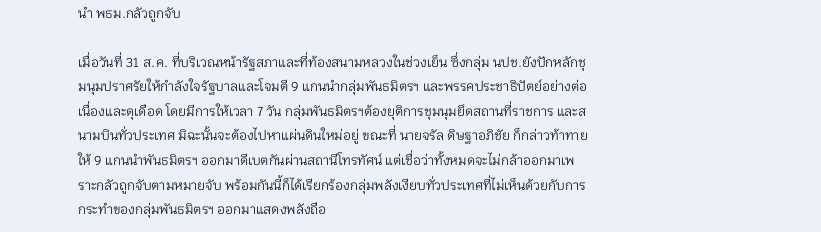นำ พธม.กลัวถูกจับ

เมื่อวันที่ 31 ส.ค. ที่บริเวณหน้ารัฐสภาและที่ท้องสนามหลวงในช่วงเย็น ซึ่งกลุ่ม นปช.ยังปักหลักชุมนุมปราศรัยให้กำลังใจรัฐบาลและโจมตี 9 แกนนำกลุ่มพันธมิตรฯ และพรรคประชาธิปัตย์อย่างต่อเนื่องและดุเดือด โดยมีการให้เวลา 7 วัน กลุ่มพันธมิตรฯต้องยุติการชุมนุมยึดสถานที่ราชการ และสนามบินทั่วประเทศ มิฉะนั้นจะต้องไปหาแผ่นดินใหม่อยู่ ขณะที่ นายจรัล ดิษฐาอภิชัย ก็กล่าวท้าทายให้ 9 แกนนำพันธมิตรฯ ออกมาดีเบตกันผ่านสถานีโทรทัศน์ แต่เชื่อว่าทั้งหมดจะไม่กล้าออกมาเพราะกลัวถูกจับตามหมายจับ พร้อมกันนี้ก็ได้เรียกร้องกลุ่มพลังเงียบทั่วประเทศที่ไม่เห็นด้วยกับการกระทำของกลุ่มพันธมิตรฯ ออกมาแสดงพลังถือ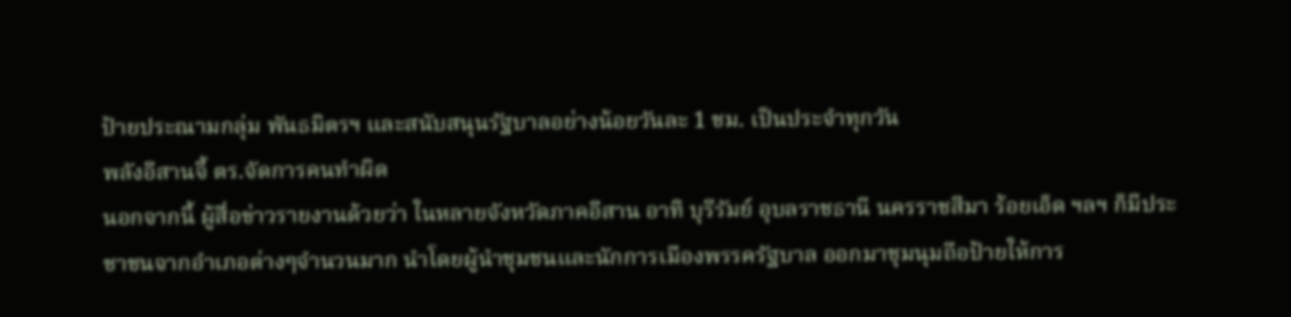ป้ายประณามกลุ่ม พันธมิตรฯ และสนับสนุนรัฐบาลอย่างน้อยวันละ 1 ชม. เป็นประจำทุกวัน
พลังอีสานจี้ ตร.จัดการคนทำผิด
นอกจากนี้ ผู้สื่อข่าวรายงานด้วยว่า ในหลายจังหวัดภาคอีสาน อาทิ บุรีรัมย์ อุบลราชธานี นครราชสีมา ร้อยเอ็ด ฯลฯ ก็มีประชาชนจากอำเภอต่างๆจำนวนมาก นำโดยผู้นำชุมชนและนักการเมืองพรรครัฐบาล ออกมาชุมนุมถือป้ายให้การ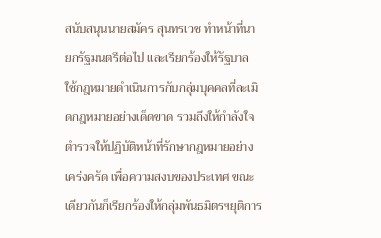สนับสนุนนายสมัคร สุนทรเวช ทำหน้าที่นายกรัฐมนตรีต่อไป และเรียกร้องให้รัฐบาล ใช้กฎหมายดำเนินการกับกลุ่มบุคคลที่ละเมิดกฎหมายอย่างเด็ดขาด รวมถึงให้กำลังใจตำรวจให้ปฏิบัติหน้าที่รักษากฎหมายอย่างเคร่งครัด เพื่อความสงบของประเทศ ขณะเดียวกันก็เรียกร้องให้กลุ่มพันธมิตรฯยุติการ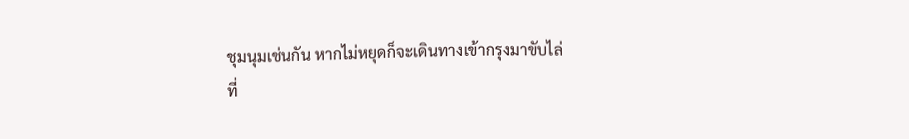ชุมนุมเช่นกัน หากไม่หยุดก็จะเดินทางเข้ากรุงมาขับไล่
ที่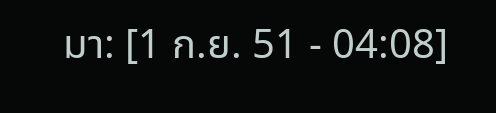มา: [1 ก.ย. 51 - 04:08]